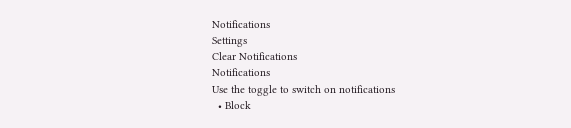Notifications
Settings
Clear Notifications
Notifications
Use the toggle to switch on notifications
  • Block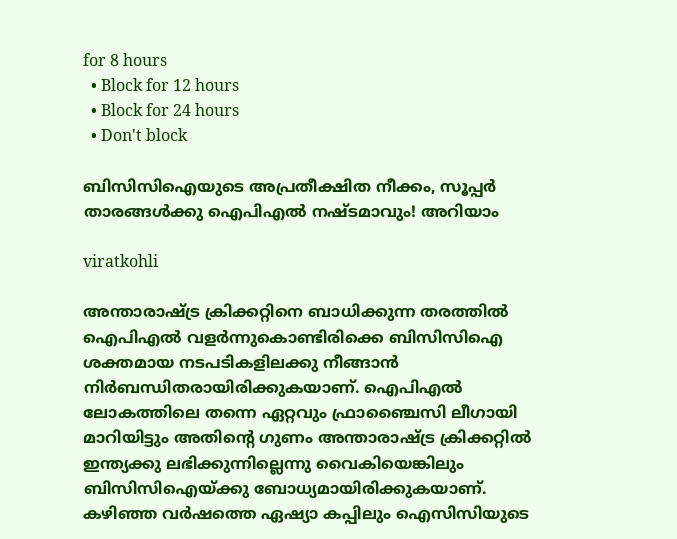for 8 hours
  • Block for 12 hours
  • Block for 24 hours
  • Don't block

ബിസിസിഐയുടെ അപ്രതീക്ഷിത നീക്കം, സൂപ്പര്‍ താരങ്ങള്‍ക്കു ഐപിഎല്‍ നഷ്ടമാവും! അറിയാം

viratkohli

അന്താരാഷ്ട്ര ക്രിക്കറ്റിനെ ബാധിക്കുന്ന തരത്തില്‍ ഐപിഎല്‍ വളര്‍ന്നുകൊണ്ടിരിക്കെ ബിസിസിഐ ശക്തമായ നടപടികളിലക്കു നീങ്ങാന്‍ നിര്‍ബന്ധിതരായിരിക്കുകയാണ്. ഐപിഎല്‍ ലോകത്തിലെ തന്നെ ഏറ്റവും ഫ്രാഞ്ചൈസി ലീഗായി മാറിയിട്ടും അതിന്റെ ഗുണം അന്താരാഷ്ട്ര ക്രിക്കറ്റില്‍ ഇന്ത്യക്കു ലഭിക്കുന്നില്ലെന്നു വൈകിയെങ്കിലും ബിസിസിഐയ്ക്കു ബോധ്യമായിരിക്കുകയാണ്. കഴിഞ്ഞ വര്‍ഷത്തെ ഏഷ്യാ കപ്പിലും ഐസിസിയുടെ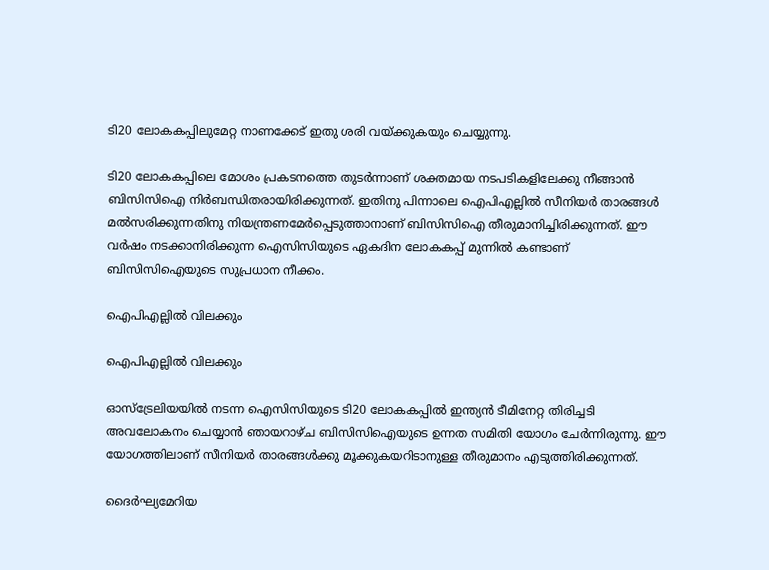ടി20 ലോകകപ്പിലുമേറ്റ നാണക്കേട് ഇതു ശരി വയ്ക്കുകയും ചെയ്യുന്നു.

ടി20 ലോകകപ്പിലെ മോശം പ്രകടനത്തെ തുടര്‍ന്നാണ് ശക്തമായ നടപടികളിലേക്കു നീങ്ങാന്‍ ബിസിസിഐ നിര്‍ബന്ധിതരായിരിക്കുന്നത്. ഇതിനു പിന്നാലെ ഐപിഎല്ലില്‍ സീനിയര്‍ താരങ്ങള്‍ മല്‍സരിക്കുന്നതിനു നിയന്ത്രണമേര്‍പ്പെടുത്താനാണ് ബിസിസിഐ തീരുമാനിച്ചിരിക്കുന്നത്. ഈ വര്‍ഷം നടക്കാനിരിക്കുന്ന ഐസിസിയുടെ ഏകദിന ലോകകപ്പ് മുന്നില്‍ കണ്ടാണ് ബിസിസിഐയുടെ സുപ്രധാന നീക്കം.

ഐപിഎല്ലില്‍ വിലക്കും

ഐപിഎല്ലില്‍ വിലക്കും

ഓസ്‌ട്രേലിയയില്‍ നടന്ന ഐസിസിയുടെ ടി20 ലോകകപ്പില്‍ ഇന്ത്യന്‍ ടീമിനേറ്റ തിരിച്ചടി അവലോകനം ചെയ്യാന്‍ ഞായറാഴ്ച ബിസിസിഐയുടെ ഉന്നത സമിതി യോഗം ചേര്‍ന്നിരുന്നു. ഈ യോഗത്തിലാണ് സീനിയര്‍ താരങ്ങള്‍ക്കു മൂക്കുകയറിടാനുള്ള തീരുമാനം എടുത്തിരിക്കുന്നത്.

ദൈര്‍ഘ്യമേറിയ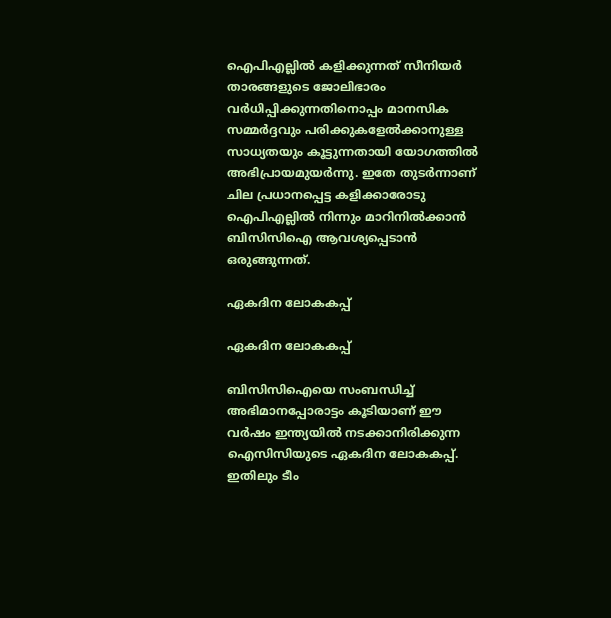ഐപിഎല്ലില്‍ കളിക്കുന്നത് സീനിയര്‍ താരങ്ങളുടെ ജോലിഭാരം വര്‍ധിപ്പിക്കുന്നതിനൊപ്പം മാനസിക സമ്മര്‍ദ്ദവും പരിക്കുകളേല്‍ക്കാനുള്ള സാധ്യതയും കൂട്ടുന്നതായി യോഗത്തില്‍ അഭിപ്രായമുയര്‍ന്നു. ഇതേ തുടര്‍ന്നാണ് ചില പ്രധാനപ്പെട്ട കളിക്കാരോടു ഐപിഎല്ലില്‍ നിന്നും മാറിനില്‍ക്കാന്‍ ബിസിസിഐ ആവശ്യപ്പെടാന്‍ ഒരുങ്ങുന്നത്.

ഏകദിന ലോകകപ്പ്

ഏകദിന ലോകകപ്പ്

ബിസിസിഐയെ സംബന്ധിച്ച് അഭിമാനപ്പോരാട്ടം കൂടിയാണ് ഈ വര്‍ഷം ഇന്ത്യയില്‍ നടക്കാനിരിക്കുന്ന ഐസിസിയുടെ ഏകദിന ലോകകപ്പ്. ഇതിലും ടീം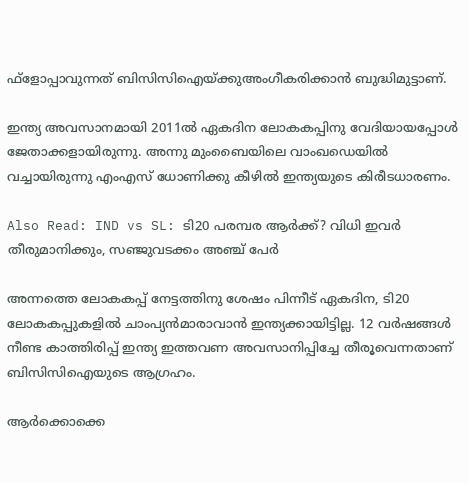ഫ്‌ളോപ്പാവുന്നത് ബിസിസിഐയ്ക്കുഅംഗീകരിക്കാന്‍ ബുദ്ധിമുട്ടാണ്.

ഇന്ത്യ അവസാനമായി 2011ല്‍ ഏകദിന ലോകകപ്പിനു വേദിയായപ്പോള്‍ ജേതാക്കളായിരുന്നു. അന്നു മുംബൈയിലെ വാംഖഡെയില്‍ വച്ചായിരുന്നു എംഎസ് ധോണിക്കു കീഴില്‍ ഇന്ത്യയുടെ കിരീടധാരണം.

Also Read: IND vs SL: ടി20 പരമ്പര ആര്‍ക്ക്? വിധി ഇവര്‍ തീരുമാനിക്കും, സഞ്ജുവടക്കം അഞ്ച് പേര്‍

അന്നത്തെ ലോകകപ്പ് നേട്ടത്തിനു ശേഷം പിന്നീട് ഏകദിന, ടി20 ലോകകപ്പുകളില്‍ ചാംപ്യന്‍മാരാവാന്‍ ഇന്ത്യക്കായിട്ടില്ല. 12 വര്‍ഷങ്ങള്‍ നീണ്ട കാത്തിരിപ്പ് ഇന്ത്യ ഇത്തവണ അവസാനിപ്പിച്ചേ തീരൂവെന്നതാണ് ബിസിസിഐയുടെ ആഗ്രഹം.

ആര്‍ക്കൊക്കെ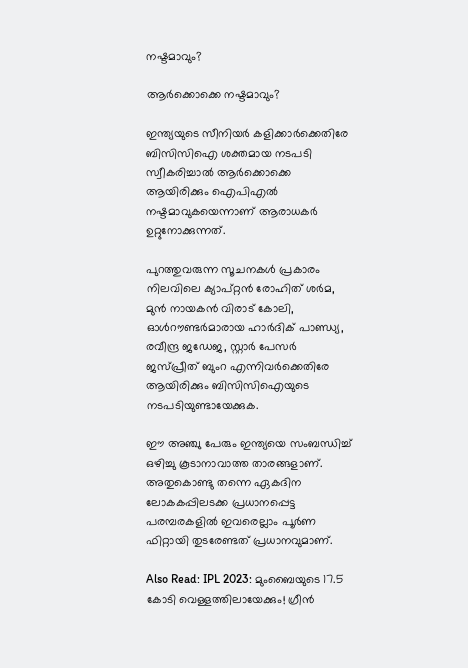നഷ്ടമാവും?

ആര്‍ക്കൊക്കെ നഷ്ടമാവും?

ഇന്ത്യയുടെ സീനിയര്‍ കളിക്കാര്‍ക്കെതിരേ ബിസിസിഐ ശക്തമായ നടപടി സ്വീകരിച്ചാല്‍ ആര്‍ക്കൊക്കെ ആയിരിക്കും ഐപിഎല്‍ നഷ്ടമാവുകയെന്നാണ് ആരാധകര്‍ ഉറ്റുനോക്കുന്നത്.

പുറത്തുവരുന്ന സൂചനകള്‍ പ്രകാരം നിലവിലെ ക്യാപ്റ്റന്‍ രോഹിത് ശര്‍മ, മുന്‍ നായകന്‍ വിരാട് കോലി, ഓള്‍റൗണ്ടര്‍മാരായ ഹാര്‍ദിക് പാണ്ഡ്യ, രവീന്ദ്ര ജഡേജ, സ്റ്റാര്‍ പേസര്‍ ജസ്പ്രീത് ബുംറ എന്നിവര്‍ക്കെതിരേ ആയിരിക്കും ബിസിസിഐയുടെ നടപടിയുണ്ടായേക്കുക.

ഈ അഞ്ചു പേരും ഇന്ത്യയെ സംബന്ധിച്ച് ഒഴിച്ചു കൂടാനാവാത്ത താരങ്ങളാണ്. അതുകൊണ്ടു തന്നെ ഏകദിന ലോകകപ്പിലടക്ക പ്രധാനപ്പെട്ട പരമ്പരകളില്‍ ഇവരെല്ലാം പൂര്‍ണ ഫിറ്റായി തുടരേണ്ടത് പ്രധാനവുമാണ്.

Also Read: IPL 2023: മുംബൈയുടെ 17.5 കോടി വെള്ളത്തിലായേക്കും! ഗ്രീന്‍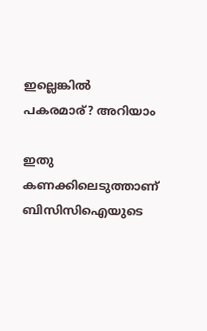ഇല്ലെങ്കില്‍ പകരമാര്? അറിയാം

ഇതു കണക്കിലെടുത്താണ് ബിസിസിഐയുടെ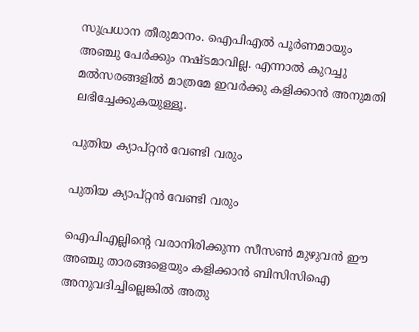സുപ്രധാന തീരുമാനം. ഐപിഎല്‍ പൂര്‍ണമായും അഞ്ചു പേര്‍ക്കും നഷ്ടമാവില്ല. എന്നാല്‍ കുറച്ചു മല്‍സരങ്ങളില്‍ മാത്രമേ ഇവര്‍ക്കു കളിക്കാന്‍ അനുമതി ലഭിച്ചേക്കുകയുള്ളൂ.

പുതിയ ക്യാപ്റ്റന്‍ വേണ്ടി വരും

പുതിയ ക്യാപ്റ്റന്‍ വേണ്ടി വരും

ഐപിഎല്ലിന്റെ വരാനിരിക്കുന്ന സീസണ്‍ മുഴുവന്‍ ഈ അഞ്ചു താരങ്ങളെയും കളിക്കാന്‍ ബിസിസിഐ അനുവദിച്ചില്ലെങ്കില്‍ അതു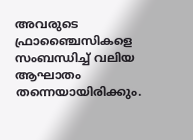അവരുടെ ഫ്രാഞ്ചൈസികളെ സംബന്ധിച്ച് വലിയ ആഘാതം തന്നെയായിരിക്കും.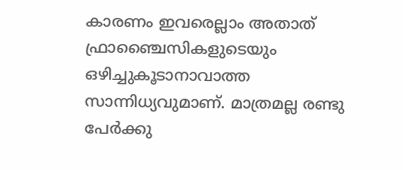കാരണം ഇവരെല്ലാം അതാത് ഫ്രാഞ്ചൈസികളുടെയും ഒഴിച്ചുകൂടാനാവാത്ത സാന്നിധ്യവുമാണ്. മാത്രമല്ല രണ്ടു പേര്‍ക്കു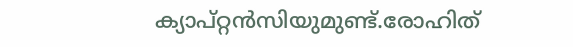ക്യാപ്റ്റന്‍സിയുമുണ്ട്.രോഹിത്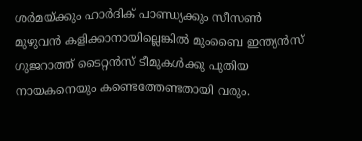ശര്‍മയ്ക്കും ഹാര്‍ദിക് പാണ്ഡ്യക്കും സീസണ്‍ മുഴുവന്‍ കളിക്കാനായില്ലെങ്കില്‍ മുംബൈ ഇന്ത്യന്‍സ് ഗുജറാത്ത് ടൈറ്റന്‍സ് ടീമുകള്‍ക്കു പുതിയ നായകനെയും കണ്ടെത്തേണ്ടതായി വരും.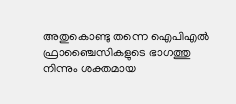അതുകൊണ്ടു തന്നെ ഐപിഎല്‍ ഫ്രാഞ്ചൈസികളുടെ ഭാഗത്തു നിന്നും ശക്തമായ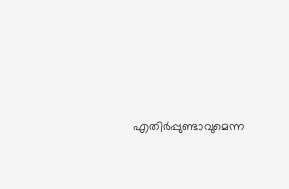എതിര്‍പ്പുണ്ടാവുമെന്ന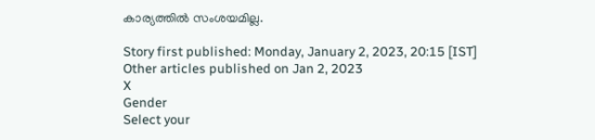കാര്യത്തില്‍ സംശയമില്ല.

Story first published: Monday, January 2, 2023, 20:15 [IST]
Other articles published on Jan 2, 2023
X
Gender
Select your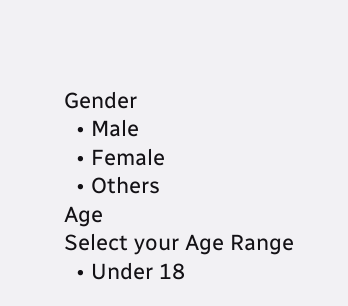Gender
  • Male
  • Female
  • Others
Age
Select your Age Range
  • Under 18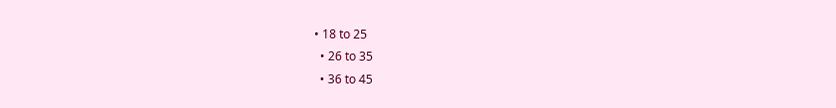• 18 to 25
  • 26 to 35
  • 36 to 45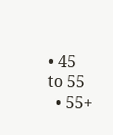• 45 to 55
  • 55+